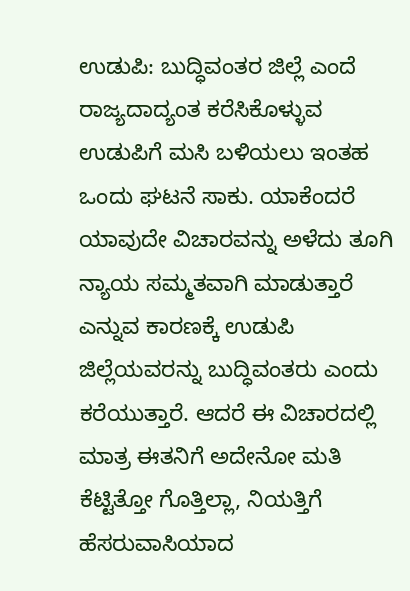ಉಡುಪಿ: ಬುದ್ಧಿವಂತರ ಜಿಲ್ಲೆ ಎಂದೆ ರಾಜ್ಯದಾದ್ಯಂತ ಕರೆಸಿಕೊಳ್ಳುವ ಉಡುಪಿಗೆ ಮಸಿ ಬಳಿಯಲು ಇಂತಹ ಒಂದು ಘಟನೆ ಸಾಕು. ಯಾಕೆಂದರೆ ಯಾವುದೇ ವಿಚಾರವನ್ನು ಅಳೆದು ತೂಗಿ ನ್ಯಾಯ ಸಮ್ಮತವಾಗಿ ಮಾಡುತ್ತಾರೆ ಎನ್ನುವ ಕಾರಣಕ್ಕೆ ಉಡುಪಿ ಜಿಲ್ಲೆಯವರನ್ನು ಬುದ್ಧಿವಂತರು ಎಂದು ಕರೆಯುತ್ತಾರೆ. ಆದರೆ ಈ ವಿಚಾರದಲ್ಲಿ ಮಾತ್ರ ಈತನಿಗೆ ಅದೇನೋ ಮತಿ ಕೆಟ್ಟಿತ್ತೋ ಗೊತ್ತಿಲ್ಲಾ, ನಿಯತ್ತಿಗೆ ಹೆಸರುವಾಸಿಯಾದ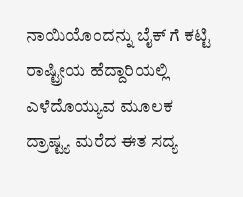ನಾಯಿಯೊಂದನ್ನು ಬೈಕ್ ಗೆ ಕಟ್ಟಿ ರಾಷ್ಟ್ರೀಯ ಹೆದ್ದಾರಿಯಲ್ಲಿ ಎಳೆದೊಯ್ಯುವ ಮೂಲಕ ದ್ರಾಷ್ಟ್ಯ ಮರೆದ ಈತ ಸದ್ಯ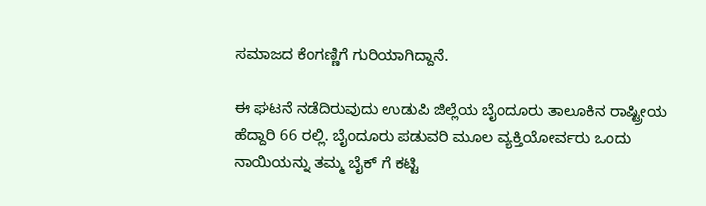ಸಮಾಜದ ಕೆಂಗಣ್ಣಿಗೆ ಗುರಿಯಾಗಿದ್ದಾನೆ.

ಈ ಘಟನೆ ನಡೆದಿರುವುದು ಉಡುಪಿ ಜಿಲ್ಲೆಯ ಬೈಂದೂರು ತಾಲೂಕಿನ ರಾಷ್ಟ್ರೀಯ ಹೆದ್ದಾರಿ 66 ರಲ್ಲಿ. ಬೈಂದೂರು ಪಡುವರಿ ಮೂಲ ವ್ಯಕ್ತಿಯೋರ್ವರು ಒಂದು ನಾಯಿಯನ್ನು ತಮ್ಮ ಬೈಕ್ ಗೆ ಕಟ್ಟಿ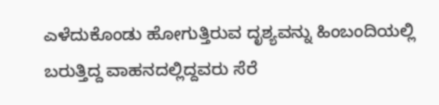ಎಳೆದುಕೊಂಡು ಹೋಗುತ್ತಿರುವ ದೃಶ್ಯವನ್ನು ಹಿಂಬಂದಿಯಲ್ಲಿ ಬರುತ್ತಿದ್ದ ವಾಹನದಲ್ಲಿದ್ದವರು ಸೆರೆ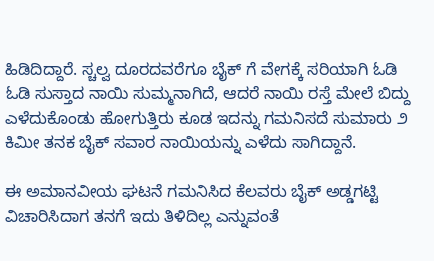ಹಿಡಿದಿದ್ದಾರೆ. ಸ್ಚಲ್ವ ದೂರದವರೆಗೂ ಬೈಕ್ ಗೆ ವೇಗಕ್ಕೆ ಸರಿಯಾಗಿ ಓಡಿ ಓಡಿ ಸುಸ್ತಾದ ನಾಯಿ ಸುಮ್ಮನಾಗಿದೆ, ಆದರೆ ನಾಯಿ ರಸ್ತೆ ಮೇಲೆ ಬಿದ್ದು ಎಳೆದುಕೊಂಡು ಹೋಗುತ್ತಿರು ಕೂಡ ಇದನ್ನು ಗಮನಿಸದೆ ಸುಮಾರು ೨ ಕಿಮೀ ತನಕ ಬೈಕ್ ಸವಾರ ನಾಯಿಯನ್ನು ಎಳೆದು ಸಾಗಿದ್ದಾನೆ.

ಈ ಅಮಾನವೀಯ ಘಟನೆ ಗಮನಿಸಿದ ಕೆಲವರು ಬೈಕ್ ಅಡ್ಡಗಟ್ಟಿ ವಿಚಾರಿಸಿದಾಗ ತನಗೆ ಇದು ತಿಳಿದಿಲ್ಲ ಎನ್ನುವಂತೆ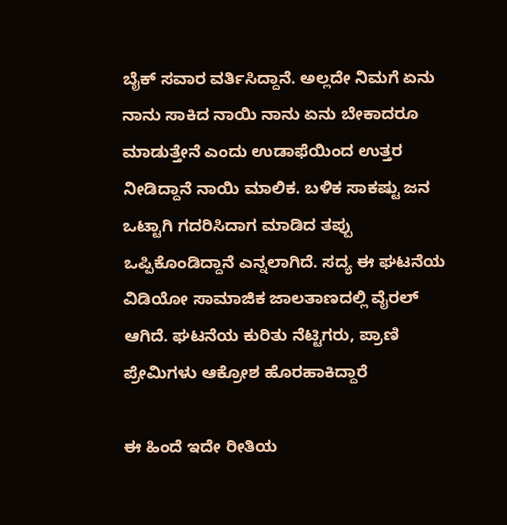ಬೈಕ್ ಸವಾರ ವರ್ತಿಸಿದ್ದಾನೆ. ಅಲ್ಲದೇ ನಿಮಗೆ ಏನು ನಾನು ಸಾಕಿದ ನಾಯಿ ನಾನು ಏನು ಬೇಕಾದರೂ ಮಾಡುತ್ತೇನೆ ಎಂದು ಉಡಾಫೆಯಿಂದ ಉತ್ತರ ನೀಡಿದ್ದಾನೆ ನಾಯಿ ಮಾಲಿಕ. ಬಳಿಕ ಸಾಕಷ್ಟು ಜನ ಒಟ್ಟಾಗಿ ಗದರಿಸಿದಾಗ ಮಾಡಿದ ತಪ್ಪು ಒಪ್ಪಿಕೊಂಡಿದ್ದಾನೆ ಎನ್ನಲಾಗಿದೆ. ಸದ್ಯ ಈ ಘಟನೆಯ ವಿಡಿಯೋ ಸಾಮಾಜಿಕ ಜಾಲತಾಣದಲ್ಲಿ ವೈರಲ್ ಆಗಿದೆ. ಘಟನೆಯ ಕುರಿತು ನೆಟ್ಟಿಗರು, ಪ್ರಾಣಿ ಪ್ರೇಮಿಗಳು ಆಕ್ರೋಶ ಹೊರಹಾಕಿದ್ದಾರೆ

ಈ ಹಿಂದೆ ಇದೇ ರೀತಿಯ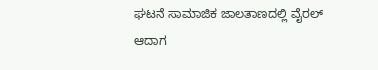ಘಟನೆ ಸಾಮಾಜಿಕ ಜಾಲತಾಣದಲ್ಲಿ ವೈರಲ್ ಆದಾಗ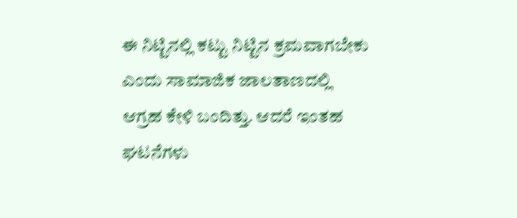ಈ ನಿಟ್ಟಿನಲ್ಲಿ ಕಟ್ಟು ನಿಟ್ಟಿನ ಕ್ರಮವಾಗಬೇಕು ಎಂದು ಸಾಮಾಜಿಕ ಜಾಲತಾಣದಲ್ಲಿ ಆಗ್ರಹ ಕೇಳಿ ಬಂದಿತ್ತು. ಆದರೆ ಇಂತಹ ಘಟನೆಗಳು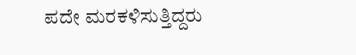ಪದೇ ಮರಕಳಿಸುತ್ತಿದ್ದರು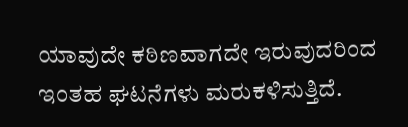ಯಾವುದೇ ಕಠಿಣವಾಗದೇ ಇರುವುದರಿಂದ ಇಂತಹ ಘಟನೆಗಳು ಮರುಕಳಿಸುತ್ತಿದೆ.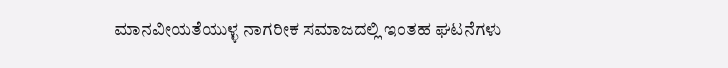ಮಾನವೀಯತೆಯುಳ್ಳ ನಾಗರೀಕ ಸಮಾಜದಲ್ಲಿ ಇಂತಹ ಘಟನೆಗಳು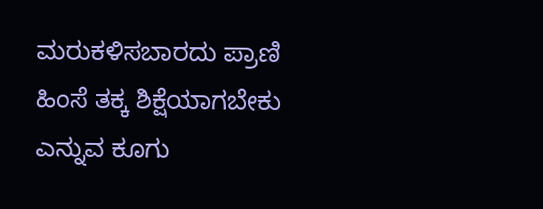ಮರುಕಳಿಸಬಾರದು ಪ್ರಾಣಿ ಹಿಂಸೆ ತಕ್ಕ ಶಿಕ್ಷೆಯಾಗಬೇಕು ಎನ್ನುವ ಕೂಗು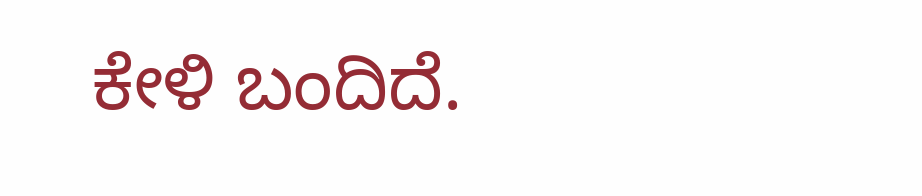ಕೇಳಿ ಬಂದಿದೆ.